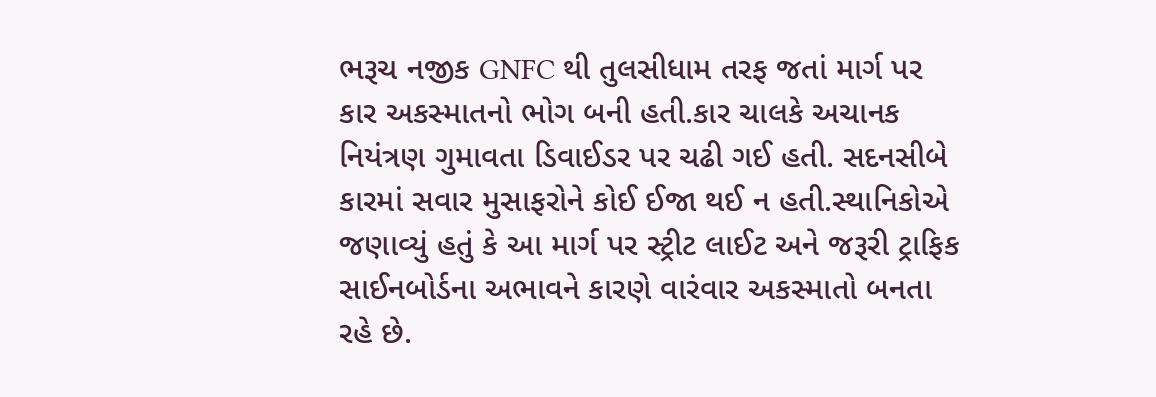ભરૂચ નજીક GNFC થી તુલસીધામ તરફ જતાં માર્ગ પર કાર અકસ્માતનો ભોગ બની હતી.કાર ચાલકે અચાનક નિયંત્રણ ગુમાવતા ડિવાઈડર પર ચઢી ગઈ હતી. સદનસીબે કારમાં સવાર મુસાફરોને કોઈ ઈજા થઈ ન હતી.સ્થાનિકોએ જણાવ્યું હતું કે આ માર્ગ પર સ્ટ્રીટ લાઈટ અને જરૂરી ટ્રાફિક સાઈનબોર્ડના અભાવને કારણે વારંવાર અકસ્માતો બનતા રહે છે.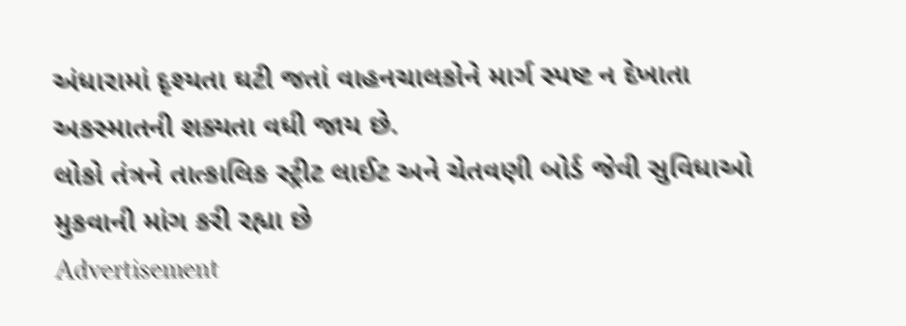અંધારામાં દૃશ્યતા ઘટી જતાં વાહનચાલકોને માર્ગ સ્પષ્ટ ન દેખાતા અકસ્માતની શક્યતા વધી જાય છે.
લોકો તંત્રને તાત્કાલિક સ્ટ્રીટ લાઈટ અને ચેતવણી બોર્ડ જેવી સુવિધાઓ મુકવાની માંગ કરી રહ્યા છે
Advertisement